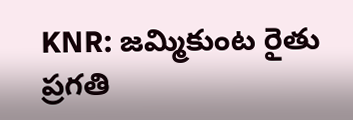KNR: జమ్మికుంట రైతు ప్రగతి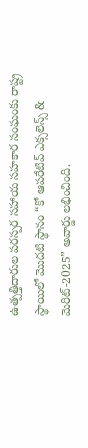ఉత్పత్తిదారుల పరస్పర సహాయ సహకార సంఘంకు రాష్ట్ర స్థాయిలో మొదటి స్థానం “కో ఆపరేటివ్ ఎక్సలెన్స్ & మెరిట్-2025” అవార్డు లభించింది.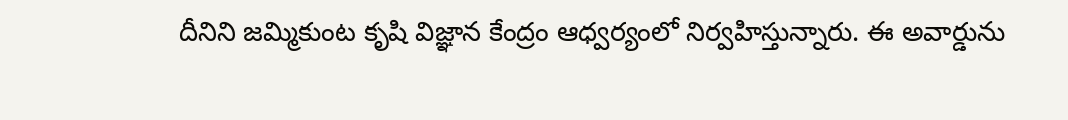దీనిని జమ్మికుంట కృషి విజ్ఞాన కేంద్రం ఆధ్వర్యంలో నిర్వహిస్తున్నారు. ఈ అవార్డును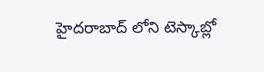హైదరాబాద్ లోని టెస్కాబ్లో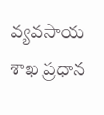వ్యవసాయ శాఖ ప్రధాన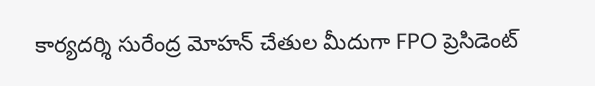కార్యదర్శి సురేంద్ర మోహన్ చేతుల మీదుగా FPO ప్రెసిడెంట్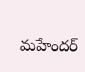మహేందర్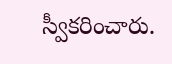స్వీకరించారు.